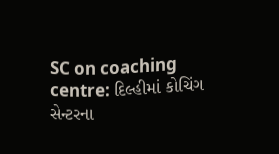SC on coaching centre: દિલ્હીમાં કોચિંગ સેન્ટરના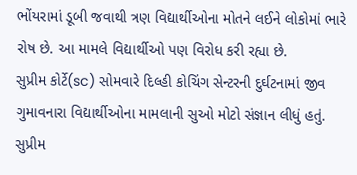ભોંયરામાં ડૂબી જવાથી ત્રણ વિદ્યાર્થીઓના મોતને લઈને લોકોમાં ભારે રોષ છે. આ મામલે વિદ્યાર્થીઓ પણ વિરોધ કરી રહ્યા છે.
સુપ્રીમ કોર્ટે(sc) સોમવારે દિલ્હી કોચિંગ સેન્ટરની દુર્ઘટનામાં જીવ ગુમાવનારા વિદ્યાર્થીઓના મામલાની સુઓ મોટો સંજ્ઞાન લીધું હતું. સુપ્રીમ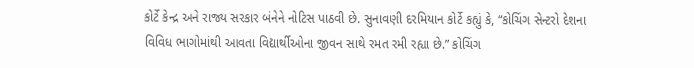કોર્ટે કેન્દ્ર અને રાજ્ય સરકાર બંનેને નોટિસ પાઠવી છે. સુનાવણી દરમિયાન કોર્ટે કહ્યું કે, “કોચિંગ સેન્ટરો દેશના વિવિધ ભાગોમાંથી આવતા વિદ્યાર્થીઓના જીવન સાથે રમત રમી રહ્યા છે.” કોચિંગ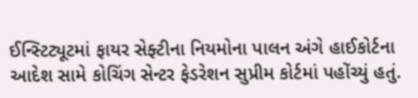ઈન્સ્ટિટ્યૂટમાં ફાયર સેફ્ટીના નિયમોના પાલન અંગે હાઈકોર્ટના આદેશ સામે કોચિંગ સેન્ટર ફેડરેશન સુપ્રીમ કોર્ટમાં પહોંચ્યું હતું.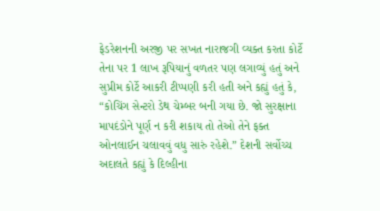ફેડરેશનની અરજી પર સખત નારાજગી વ્યક્ત કરતા કોર્ટે તેના પર 1 લાખ રૂપિયાનું વળતર પણ લગાવ્યું હતું અને સુપ્રીમ કોર્ટે આકરી ટીપ્પણી કરી હતી અને કહ્યું હતું કે, “કોચિંગ સેન્ટરો ડેથ ચેમ્બર બની ગયા છે. જો સુરક્ષાના માપદંડોને પૂર્ણ ન કરી શકાય તો તેઓ તેને ફક્ત ઓનલાઈન ચલાવવું વધુ સારું રહેશે.” દેશની સર્વોચ્ચ અદાલતે કહ્યું કે દિલ્હીના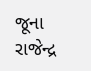જૂના રાજેન્દ્ર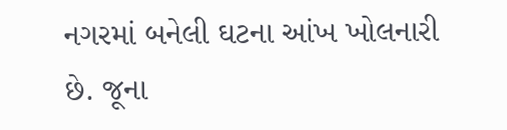નગરમાં બનેલી ઘટના આંખ ખોલનારી છે. જૂના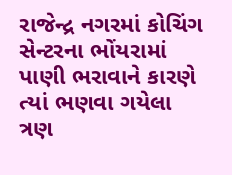રાજેન્દ્ર નગરમાં કોચિંગ સેન્ટરના ભોંયરામાં પાણી ભરાવાને કારણે ત્યાં ભણવા ગયેલા ત્રણ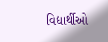વિદ્યાર્થીઓ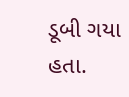ડૂબી ગયા હતા.